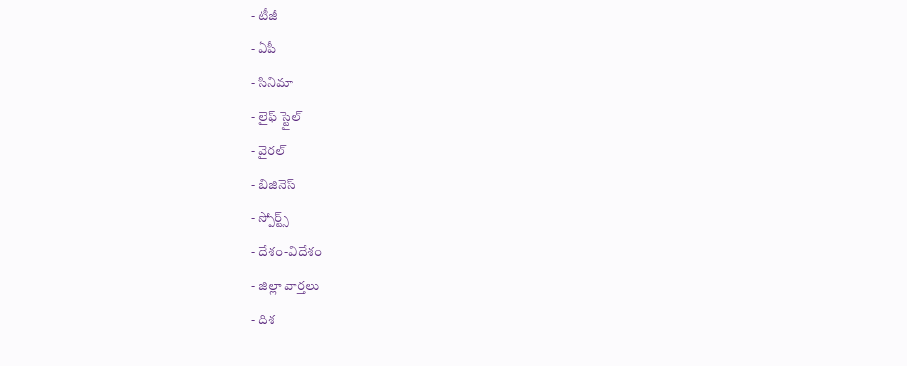- టీజీ
- ఏపీ
- సినిమా
- లైఫ్ స్టైల్
- వైరల్
- బిజినెస్
- స్పోర్ట్స్
- దేశం-విదేశం
- జిల్లా వార్తలు
- దిశ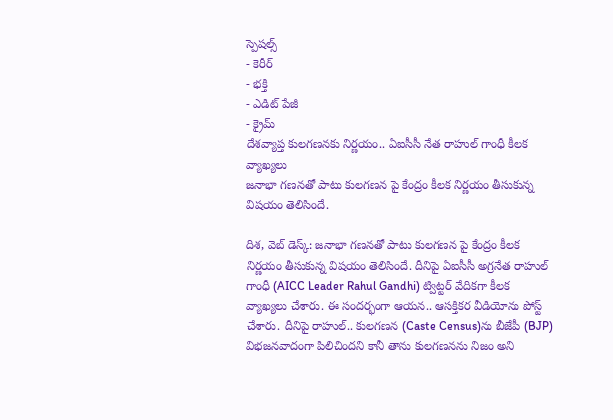స్పెషల్స్
- కెరీర్
- భక్తి
- ఎడిట్ పేజీ
- క్రైమ్
దేశవ్యాప్త కులగణనకు నిర్ణయం.. ఏఐసీసీ నేత రాహుల్ గాంధీ కీలక వ్యాఖ్యలు
జనాభా గణనతో పాటు కులగణన పై కేంద్రం కీలక నిర్ణయం తీసుకున్న విషయం తెలిసిందే.

దిశ, వెబ్ డెస్క్: జనాభా గణనతో పాటు కులగణన పై కేంద్రం కీలక నిర్ణయం తీసుకున్న విషయం తెలిసిందే. దీనిపై ఏఐసీసీ అగ్రనేత రాహుల్ గాంధీ (AICC Leader Rahul Gandhi) ట్విట్టర్ వేదికగా కీలక వ్యాఖ్యలు చేశారు. ఈ సందర్భంగా ఆయన.. ఆసక్తికర వీడియోను పోస్ట్ చేశారు. దీనిపై రాహుల్.. కులగణన (Caste Census)ను బీజేపీ (BJP) విభజనవాదంగా పిలిచిందని కానీ తాను కులగణనను నిజం అని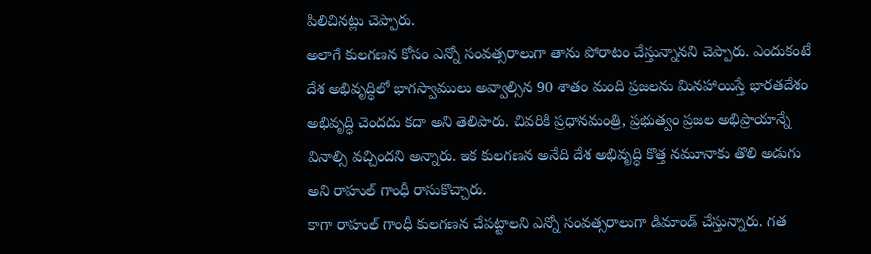పిలిచినట్లు చెప్పారు.
అలాగే కులగణన కోసం ఎన్నో సంవత్సరాలుగా తాను పోరాటం చేస్తున్నానని చెప్పారు. ఎందుకంటే దేశ అభివృద్ధిలో భాగస్వాములు అవ్వాల్సిన 90 శాతం మంది ప్రజలను మినహాయిస్తే భారతదేశం అభివృద్ధి చెందదు కదా అని తెలిపారు. చివరికి ప్రధానమంత్రి, ప్రభుత్వం ప్రజల అభిప్రాయాన్నే వినాల్సి వచ్చిందని అన్నారు. ఇక కులగణన అనేది దేశ అభివృద్ధి కొత్త నమూనాకు తొలి అడుగు అని రాహుల్ గాంధీ రాసుకొచ్చారు.
కాగా రాహుల్ గాంధీ కులగణన చేపట్టాలని ఎన్నో సంవత్సరాలుగా డిమాండ్ చేస్తున్నారు. గత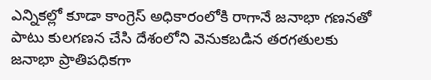ఎన్నికల్లో కూడా కాంగ్రెస్ అధికారంలోకి రాగానే జనాభా గణనతో పాటు కులగణన చేసి దేశంలోని వెనుకబడిన తరగతులకు జనాభా ప్రాతిపధికగా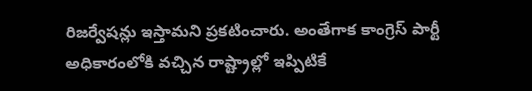రిజర్వేషన్లు ఇస్తామని ప్రకటించారు. అంతేగాక కాంగ్రెస్ పార్టీ అధికారంలోకి వచ్చిన రాష్ట్రాల్లో ఇప్పిటికే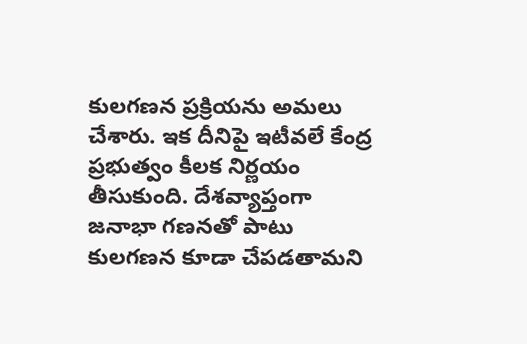కులగణన ప్రక్రియను అమలు చేశారు. ఇక దీనిపై ఇటీవలే కేంద్ర ప్రభుత్వం కీలక నిర్ణయం తీసుకుంది. దేశవ్యాప్తంగా జనాభా గణనతో పాటు కులగణన కూడా చేపడతామని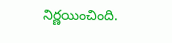నిర్ణయించింది.